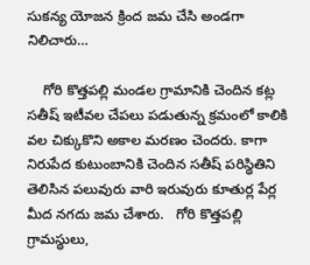సుకన్య యోజన క్రింద జమ చేసి అండగా నిలిచారు…

    గోరి కొత్తపల్లి మండల గ్రామానికి చెందిన కట్ల సతీష్ ఇటీవల చేపలు పడుతున్న క్రమంలో కాలికి వల చిక్కుకొని అకాల మరణం చెందరు. కాగా నిరుపేద కుటుంబానికి చెందిన సతీష్ పరిస్థితిని తెలిసిన పలువురు వారి ఇరువురు కూతుర్ల పేర్ల మీద నగదు జమ చేశారు.   గోరి కొత్తపల్లి గ్రామస్థులు,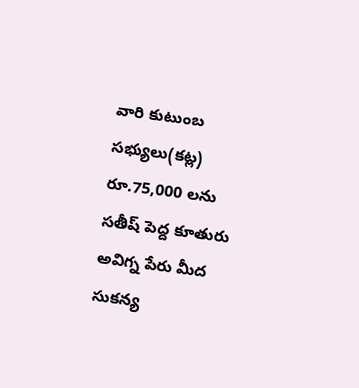వారి కుటుంబ సభ్యులు(కట్ల) రూ.75,000 లను సతీష్ పెద్ద కూతురు అవిగ్న పేరు మీద సుకన్య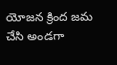యోజన క్రింద జమ చేసి అండగా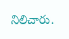నిలిచారు.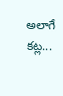అలాగే కట్ల...